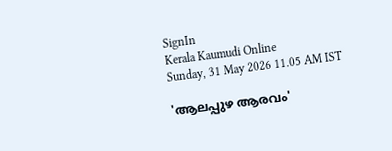SignIn
Kerala Kaumudi Online
Sunday, 31 May 2026 11.05 AM IST

'ആലപ്പുഴ ആരവം'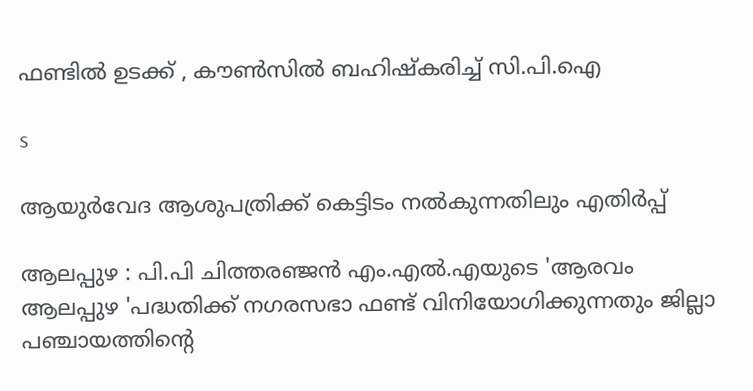ഫണ്ടിൽ ഉടക്ക് , കൗൺസിൽ ബഹിഷ്കരിച്ച് സി.പി.ഐ

s

ആയുർവേദ ആശുപത്രിക്ക് കെട്ടിടം നൽകുന്നതിലും എതിർപ്പ്

ആലപ്പുഴ : പി.പി ചിത്തരഞ്ജൻ എം.എൽ.എയുടെ 'ആരവം ആലപ്പുഴ 'പദ്ധതിക്ക് നഗരസഭാ ഫണ്ട് വിനിയോഗിക്കുന്നതും ജില്ലാ പഞ്ചായത്തിന്റെ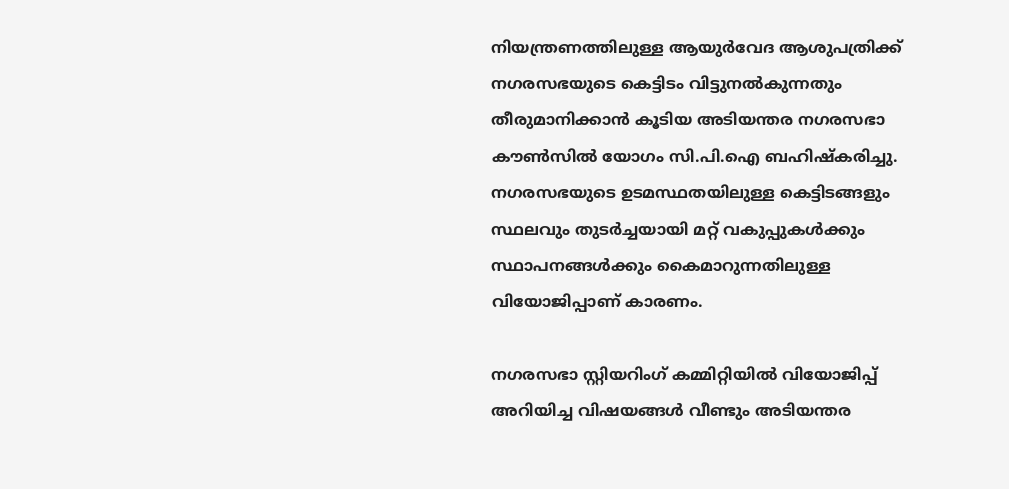നിയന്ത്രണത്തിലുള്ള ആയുർവേദ ആശുപത്രിക്ക് നഗരസഭയുടെ കെട്ടിടം വിട്ടുനൽകുന്നതും തീരുമാനിക്കാൻ കൂടിയ അടിയന്തര നഗരസഭാ കൗൺസിൽ യോഗം സി.പി.ഐ ബഹിഷ്കരിച്ചു. നഗരസഭയുടെ ഉടമസ്ഥതയിലുള്ള കെട്ടിടങ്ങളും സ്ഥലവും തുടർച്ചയായി മറ്റ് വകുപ്പുകൾക്കും സ്ഥാപനങ്ങൾക്കും കൈമാറുന്നതിലുള്ള വിയോജിപ്പാണ് കാരണം.

നഗരസഭാ സ്റ്റിയറിംഗ് കമ്മിറ്റിയിൽ വിയോജിപ്പ് അറിയിച്ച വിഷയങ്ങൾ വീണ്ടും അടിയന്തര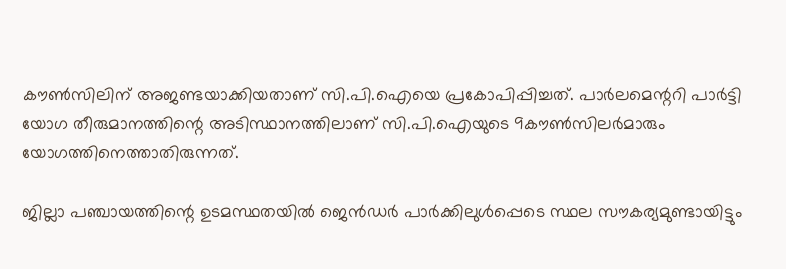കൗൺസിലിന് അജണ്ടയാക്കിയതാണ് സി.പി.ഐയെ പ്രകോപിപ്പിച്ചത്. പാർലമെന്ററി പാർട്ടി യോഗ തീരുമാനത്തിന്റെ അടിസ്ഥാനത്തിലാണ് സി.പി.ഐയുടെ 9കൗൺസിലർമാരും യോഗത്തിനെത്താതിരുന്നത്.

ജില്ലാ പഞ്ചായത്തിന്റെ ഉടമസ്ഥതയിൽ ജെൻഡർ പാർക്കിലുൾപ്പെടെ സ്ഥല സൗകര്യമുണ്ടായിട്ടും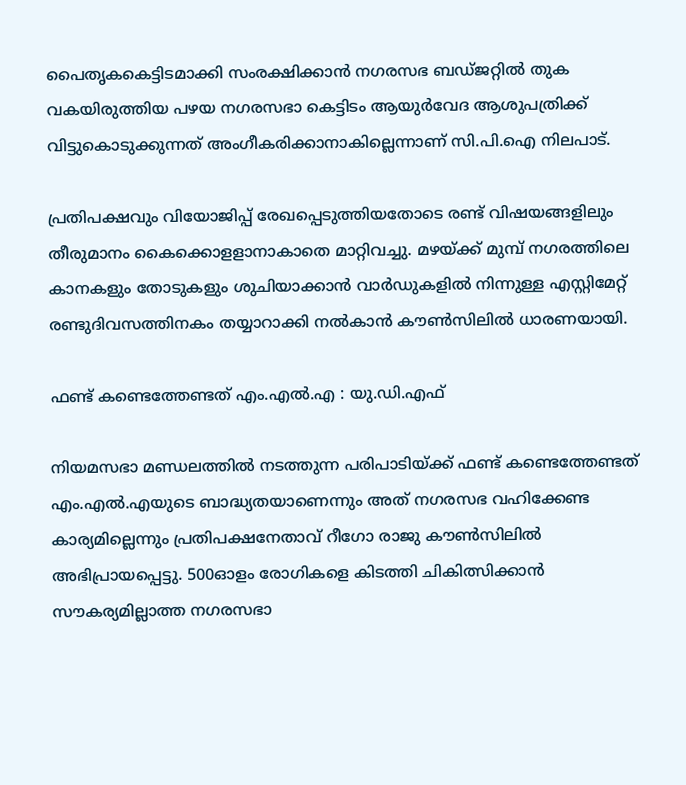പൈതൃകകെട്ടിടമാക്കി സംരക്ഷിക്കാൻ നഗരസഭ ബ‌ഡ്ജറ്റിൽ തുക വകയിരുത്തിയ പഴയ നഗരസഭാ കെട്ടിടം ആയുർവേദ ആശുപത്രിക്ക് വിട്ടുകൊടുക്കുന്നത് അംഗീകരിക്കാനാകില്ലെന്നാണ് സി.പി.ഐ നിലപാട്.

പ്രതിപക്ഷവും വിയോജിപ്പ് രേഖപ്പെടുത്തിയതോടെ രണ്ട് വിഷയങ്ങളിലും തീരുമാനം കൈക്കൊളളാനാകാതെ മാറ്റിവച്ചു. മഴയ്ക്ക് മുമ്പ് നഗരത്തിലെ കാനകളും തോടുകളും ശുചിയാക്കാൻ വാർഡുകളിൽ നിന്നുള്ള എസ്റ്റിമേറ്റ് രണ്ടുദിവസത്തിനകം തയ്യാറാക്കി നൽകാൻ കൗൺസിലിൽ ധാരണയായി.

ഫണ്ട് കണ്ടെത്തേണ്ടത് എം.എൽ.എ : യു.ഡി.എഫ്

നിയമസഭാ മണ്ഡലത്തിൽ നടത്തുന്ന പരിപാടിയ്ക്ക് ഫണ്ട് കണ്ടെത്തേണ്ടത് എം.എൽ.എയുടെ ബാദ്ധ്യതയാണെന്നും അത് നഗരസഭ വഹിക്കേണ്ട കാര്യമില്ലെന്നും പ്രതിപക്ഷനേതാവ് റീഗോ രാജു കൗൺസിലിൽ അഭിപ്രായപ്പെട്ടു. 500ഓളം രോഗികളെ കിടത്തി ചികിത്സിക്കാൻ സൗകര്യമില്ലാത്ത നഗരസഭാ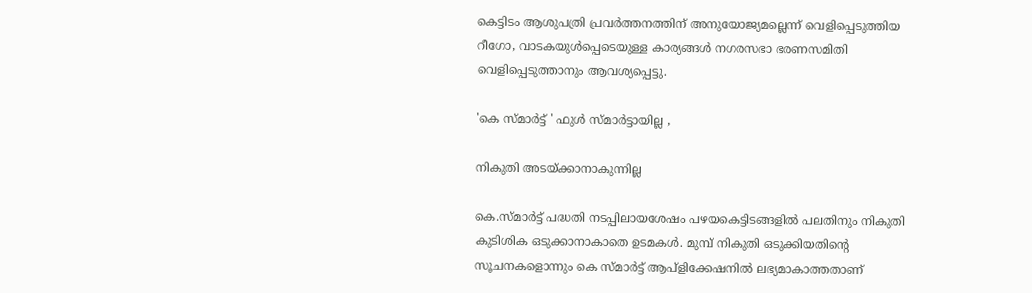കെട്ടിടം ആശുപത്രി പ്രവർത്തനത്തിന് അനുയോജ്യമല്ലെന്ന് വെളിപ്പെടുത്തിയ റീഗോ, വാടകയുൾപ്പെടെയുള്ള കാര്യങ്ങൾ നഗരസഭാ ഭരണസമിതി വെളിപ്പെടുത്താനും ആവശ്യപ്പെട്ടു.

'കെ സ്മാർട്ട് ' ഫുൾ സ്മാർട്ടായില്ല ,

നികുതി അടയ്ക്കാനാകുന്നില്ല

കെ.സ്മാർട്ട് പദ്ധതി നടപ്പിലായശേഷം പഴയകെട്ടിടങ്ങളിൽ പലതിനും നികുതി കുടിശിക ഒടുക്കാനാകാതെ ഉടമകൾ. മുമ്പ് നികുതി ഒടുക്കിയതിന്റെ സൂചനകളൊന്നും കെ സ്മാർട്ട് ആപ്ളിക്കേഷനിൽ ലഭ്യമാകാത്തതാണ്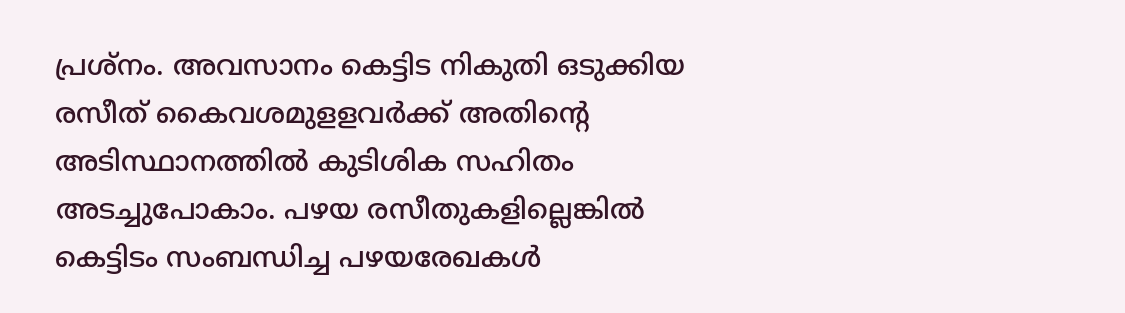പ്രശ്നം. അവസാനം കെട്ടിട നികുതി ഒടുക്കിയ രസീത് കൈവശമുളളവർക്ക് അതിന്റെ അടിസ്ഥാനത്തിൽ കുടിശിക സഹിതം അടച്ചുപോകാം. പഴയ രസീതുകളില്ലെങ്കിൽ കെട്ടിടം സംബന്ധിച്ച പഴയരേഖകൾ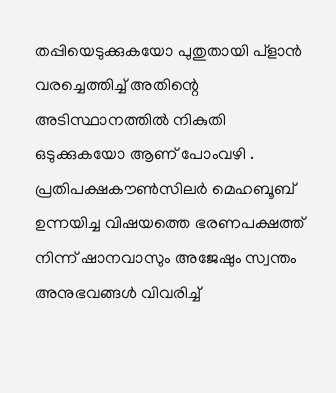തപ്പിയെടുക്കുകയോ പുതുതായി പ്ളാൻ വരച്ചെത്തിച്ച് അതിന്റെ അടിസ്ഥാനത്തിൽ നികുതി ഒടുക്കുകയോ ആണ് പോംവഴി . പ്രതിപക്ഷകൗൺസിലർ മെഹബൂബ് ഉന്നയിച്ച വിഷയത്തെ ഭരണപക്ഷത്ത് നിന്ന് ഷാനവാസും അജേഷും സ്വന്തം അനുഭവങ്ങൾ വിവരിച്ച്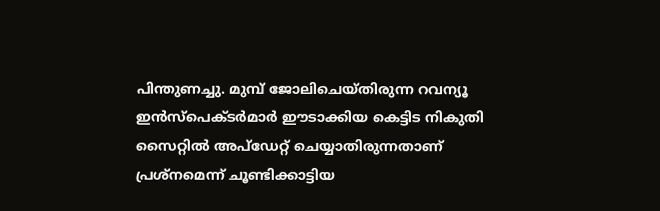പിന്തുണച്ചു. മുമ്പ് ജോലിചെയ്തിരുന്ന റവന്യൂ ഇൻസ്പെക്ടർമാർ ഈടാക്കിയ കെട്ടിട നികുതി സൈറ്റിൽ അപ്ഡേറ്റ് ചെയ്യാതിരുന്നതാണ് പ്രശ്നമെന്ന് ചൂണ്ടിക്കാട്ടിയ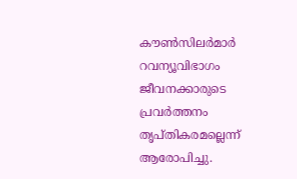കൗൺസില‌ർമാർ റവന്യൂവിഭാഗം ജീവനക്കാരുടെ പ്രവർത്തനം തൃപ്തികരമല്ലെന്ന് ആരോപിച്ചു.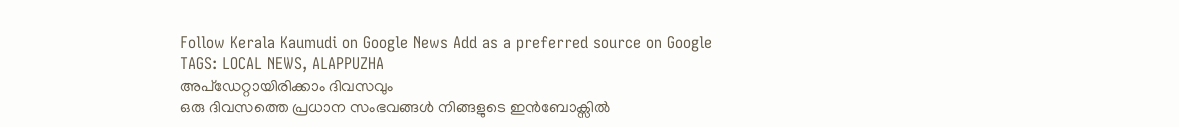Follow Kerala Kaumudi on Google News Add as a preferred source on Google
TAGS: LOCAL NEWS, ALAPPUZHA
അപ്ഡേറ്റായിരിക്കാം ദിവസവും
ഒരു ദിവസത്തെ പ്രധാന സംഭവങ്ങൾ നിങ്ങളുടെ ഇൻബോക്സിൽ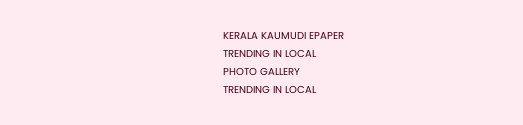KERALA KAUMUDI EPAPER
TRENDING IN LOCAL
PHOTO GALLERY
TRENDING IN LOCAL